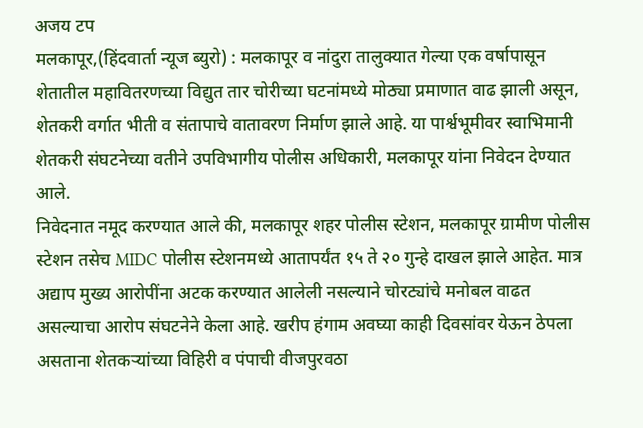अजय टप
मलकापूर,(हिंदवार्ता न्यूज ब्युरो) : मलकापूर व नांदुरा तालुक्यात गेल्या एक वर्षापासून शेतातील महावितरणच्या विद्युत तार चोरीच्या घटनांमध्ये मोठ्या प्रमाणात वाढ झाली असून, शेतकरी वर्गात भीती व संतापाचे वातावरण निर्माण झाले आहे. या पार्श्वभूमीवर स्वाभिमानी शेतकरी संघटनेच्या वतीने उपविभागीय पोलीस अधिकारी, मलकापूर यांना निवेदन देण्यात आले.
निवेदनात नमूद करण्यात आले की, मलकापूर शहर पोलीस स्टेशन, मलकापूर ग्रामीण पोलीस स्टेशन तसेच MIDC पोलीस स्टेशनमध्ये आतापर्यंत १५ ते २० गुन्हे दाखल झाले आहेत. मात्र अद्याप मुख्य आरोपींना अटक करण्यात आलेली नसल्याने चोरट्यांचे मनोबल वाढत असल्याचा आरोप संघटनेने केला आहे. खरीप हंगाम अवघ्या काही दिवसांवर येऊन ठेपला असताना शेतकऱ्यांच्या विहिरी व पंपाची वीजपुरवठा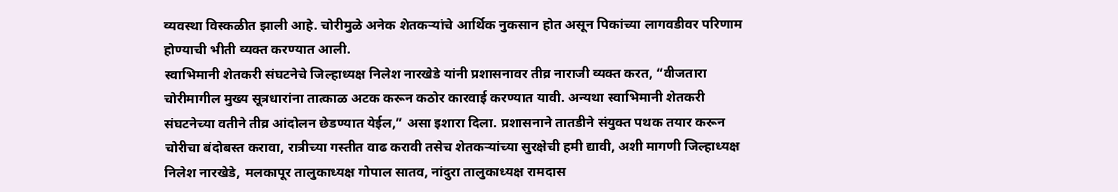व्यवस्था विस्कळीत झाली आहे. चोरीमुळे अनेक शेतकऱ्यांचे आर्थिक नुकसान होत असून पिकांच्या लागवडीवर परिणाम होण्याची भीती व्यक्त करण्यात आली.
स्वाभिमानी शेतकरी संघटनेचे जिल्हाध्यक्ष निलेश नारखेडे यांनी प्रशासनावर तीव्र नाराजी व्यक्त करत, “वीजतारा चोरीमागील मुख्य सूत्रधारांना तात्काळ अटक करून कठोर कारवाई करण्यात यावी. अन्यथा स्वाभिमानी शेतकरी संघटनेच्या वतीने तीव्र आंदोलन छेडण्यात येईल,” असा इशारा दिला. प्रशासनाने तातडीने संयुक्त पथक तयार करून चोरीचा बंदोबस्त करावा, रात्रीच्या गस्तीत वाढ करावी तसेच शेतकऱ्यांच्या सुरक्षेची हमी द्यावी, अशी मागणी जिल्हाध्यक्ष निलेश नारखेडे, मलकापूर तालुकाध्यक्ष गोपाल सातव, नांदुरा तालुकाध्यक्ष रामदास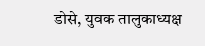डोसे, युवक तालुकाध्यक्ष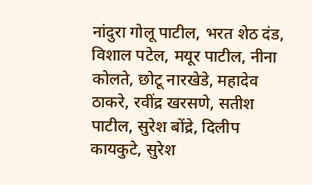नांदुरा गोलू पाटील, भरत शेठ दंड, विशाल पटेल, मयूर पाटील, नीना कोलते, छोटू नारखेडे, महादेव ठाकरे, रवींद्र खरसणे, सतीश पाटील, सुरेश बोंद्रे, दिलीप कायकुटे, सुरेश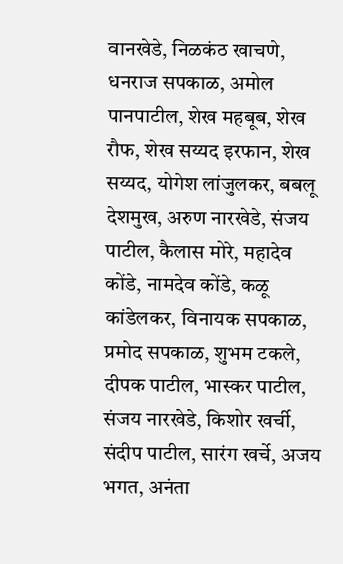वानखेडे, निळकंठ खाचणे, धनराज सपकाळ, अमोल पानपाटील, शेख महबूब, शेख रौफ, शेख सय्यद इरफान, शेख सय्यद, योगेश लांजुलकर, बबलू देशमुख, अरुण नारखेडे, संजय पाटील, कैलास मोरे, महादेव कोंडे, नामदेव कोंडे, कळू कांडेलकर, विनायक सपकाळ, प्रमोद सपकाळ, शुभम टकले, दीपक पाटील, भास्कर पाटील, संजय नारखेडे, किशोर खर्ची, संदीप पाटील, सारंग खर्चे, अजय भगत, अनंता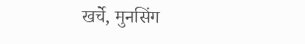खर्चे, मुनसिंग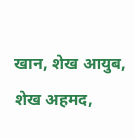खान, शेख आयुब, शेख अहमद,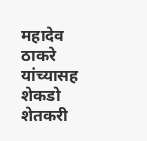महादेव ठाकरे यांच्यासह शेकडो शेतकरी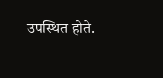उपस्थित होते.